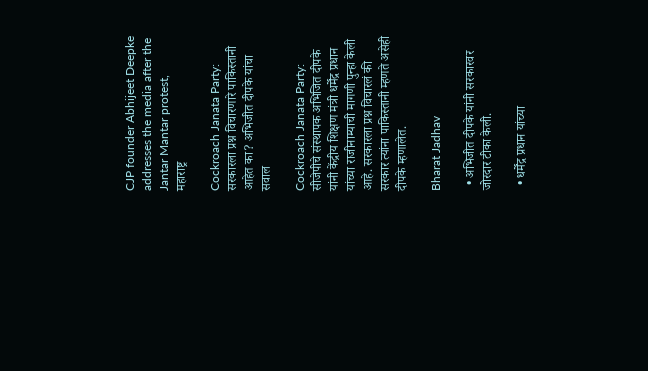CJP founder Abhijeet Deepke addresses the media after the Jantar Mantar protest,
महाराष्ट्र

Cockroach Janata Party: सरकारला प्रश्न विचारणारे पाकिस्तानी आहेत का? अभिजीत दीपके यांचा सवाल

Cockroach Janata Party: सीजेपीचे संस्थापक अभिजित दीपके यांनी केंद्रीय शिक्षण मंत्री धर्मेंद्र प्रधान यांच्या राजीनाम्याची मागणी पुन्हा केली आहे. सरकारला प्रश्न विचारलं की सरकार त्यांना पाकिस्तानी म्हणते असेही दीपके म्हणालेत.

Bharat Jadhav

  • अभिजीत दीपके यांनी सरकारवर जोरदार टीका केली.

  • धर्मेंद्र प्रधान यांच्या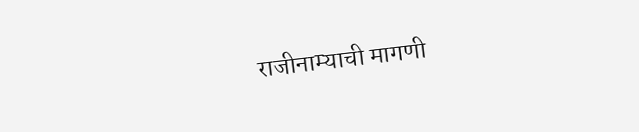राजीनाम्याची मागणी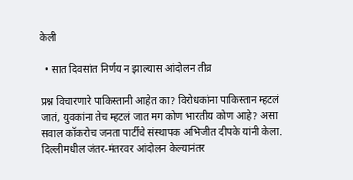केली

  • सात दिवसांत निर्णय न झाल्यास आंदोलन तीव्र

प्रश्न विचारणारे पाकिस्तानी आहेत का? विरोधकांना पाकिस्तान म्हटलं जातं, युवकांना तेच म्हटलं जात मग कोण भारतीय कोण आहे? असा सवाल कॉकरोच जनता पार्टीचे संस्थापक अभिजीत दीपके यांनी केला. दिल्लीमधील जंतर-मंतरवर आंदोलन केल्यानंतर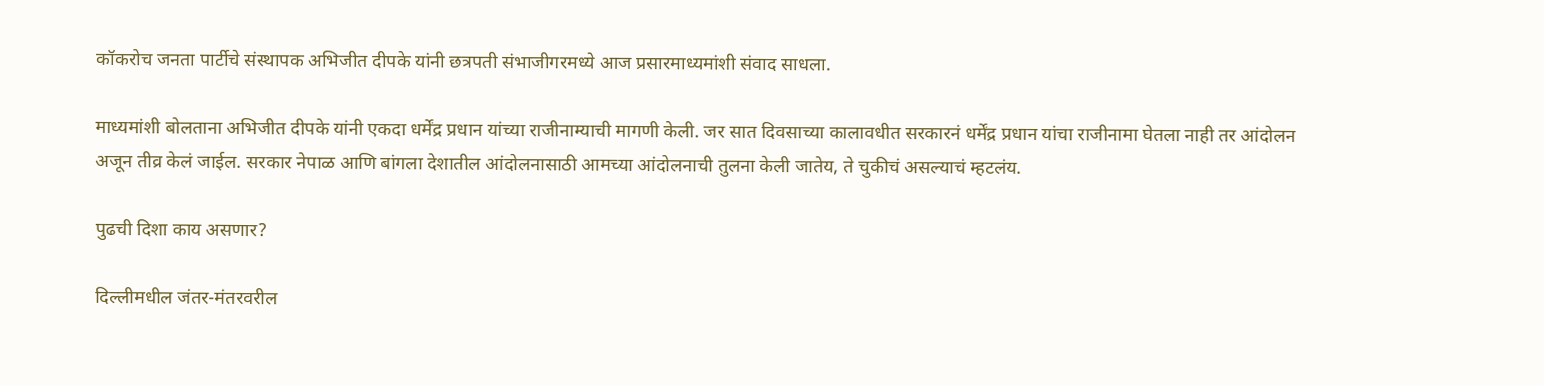कॉकरोच जनता पार्टीचे संस्थापक अभिजीत दीपके यांनी छत्रपती संभाजीगरमध्ये आज प्रसारमाध्यमांशी संवाद साधला.

माध्यमांशी बोलताना अभिजीत दीपके यांनी एकदा धर्मेंद्र प्रधान यांच्या राजीनाम्याची मागणी केली. जर सात दिवसाच्या कालावधीत सरकारनं धर्मेंद्र प्रधान यांचा राजीनामा घेतला नाही तर आंदोलन अजून तीव्र केलं जाईल. सरकार नेपाळ आणि बांगला देशातील आंदोलनासाठी आमच्या आंदोलनाची तुलना केली जातेय, ते चुकीचं असल्याचं म्हटलंय.

पुढची दिशा काय असणार?

दिल्लीमधील जंतर-मंतरवरील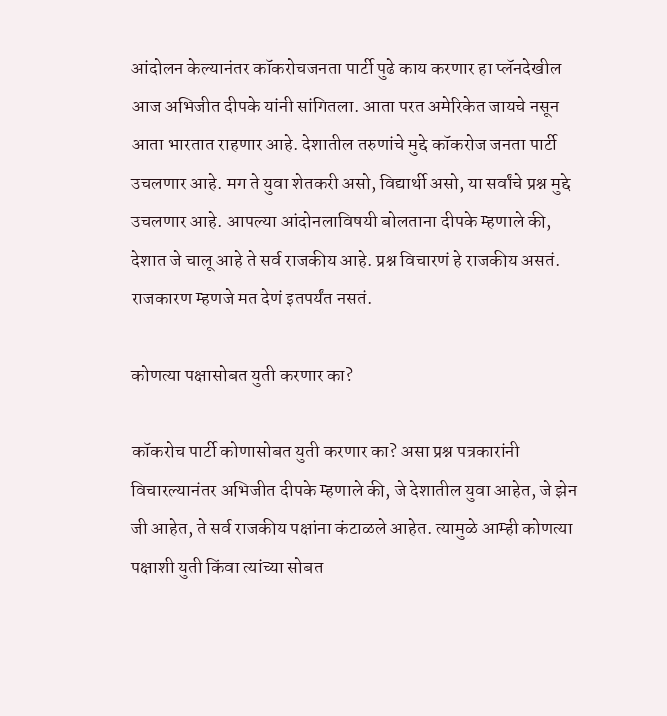आंदोलन केल्यानंतर कॉकरोचजनता पार्टी पुढे काय करणार हा प्लॅनदेखील आज अभिजीत दीपके यांनी सांगितला. आता परत अमेरिकेत जायचे नसून आता भारतात राहणार आहे. देशातील तरुणांचे मुद्दे कॉकरोज जनता पार्टी उचलणार आहे. मग ते युवा शेतकरी असो, विद्यार्थी असो, या सर्वांचे प्रश्न मुद्दे उचलणार आहे. आपल्या आंदोनलाविषयी बोलताना दीपके म्हणाले की, देशात जे चालू आहे ते सर्व राजकीय आहे. प्रश्न विचारणं हे राजकीय असतं. राजकारण म्हणजे मत देणं इतपर्यंत नसतं.

कोणत्या पक्षासोबत युती करणार का?

कॉकरोच पार्टी कोणासोबत युती करणार का? असा प्रश्न पत्रकारांनी विचारल्यानंतर अभिजीत दीपके म्हणाले की, जे देशातील युवा आहेत, जे झेन जी आहेत, ते सर्व राजकीय पक्षांना कंटाळले आहेत. त्यामुळे आम्ही कोणत्या पक्षाशी युती किंवा त्यांच्या सोबत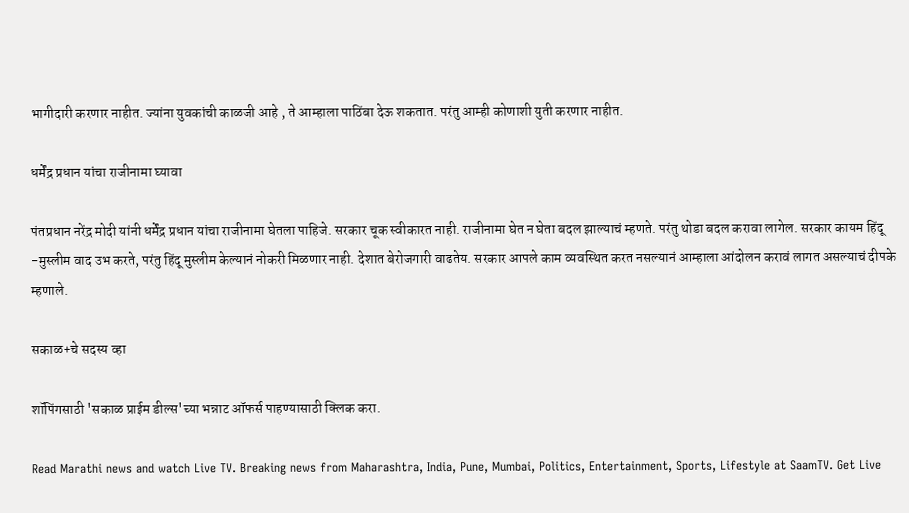भागीदारी करणार नाहीत. ज्यांना युवकांची काळजी आहे , ते आम्हाला पाठिंबा देऊ शकतात. परंतु आम्ही कोणाशी युती करणार नाहीत.

धर्मेंद्र प्रधान यांचा राजीनामा घ्यावा

पंतप्रधान नरेंद्र मोदी यांनी धर्मेंद्र प्रधान यांचा राजीनामा घेतला पाहिजे. सरकार चूक स्वीकारत नाही. राजीनामा घेत न घेता बदल झाल्याचं म्हणते. परंतु थोडा बदल करावा लागेल. सरकार कायम हिंदू -मुस्लीम वाद उभ करते, परंतु हिंदू मुस्लीम केल्यानं नोकरी मिळणार नाही. देशात बेरोजगारी वाढतेय. सरकार आपले काम व्यवस्थित करत नसल्यानं आम्हाला आंदोलन करावं लागत असल्याचं दीपके म्हणाले.

सकाळ+चे सदस्य व्हा

शॉपिंगसाठी 'सकाळ प्राईम डील्स'च्या भन्नाट ऑफर्स पाहण्यासाठी क्लिक करा.

Read Marathi news and watch Live TV. Breaking news from Maharashtra, India, Pune, Mumbai, Politics, Entertainment, Sports, Lifestyle at SaamTV. Get Live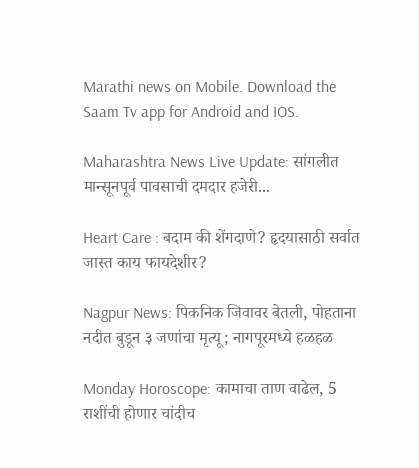Marathi news on Mobile. Download the Saam Tv app for Android and IOS.

Maharashtra News Live Update: सांगलीत मान्सूनपूर्व पावसाची दमदार हजेरी...

Heart Care : बदाम की शेंगदाणे? हृदयासाठी सर्वात जास्त काय फायदेशीर?

Nagpur News: पिकनिक जिवावर बेतली, पोहताना नदीत बुडून ३ जणांचा मृत्यू; नागपूरमध्ये हळहळ

Monday Horoscope: कामाचा ताण वाढेल, 5 राशींची होणार चांदीच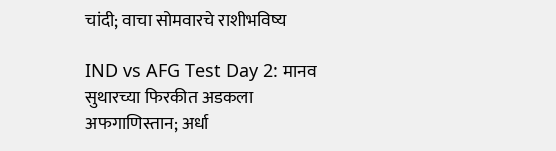चांदी; वाचा सोमवारचे राशीभविष्य

IND vs AFG Test Day 2: मानव सुथारच्या फिरकीत अडकला अफगाणिस्तान; अर्धा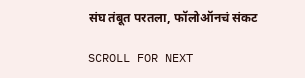संघ तंबूत परतला, फॉलोऑनचं संकट

SCROLL FOR NEXT